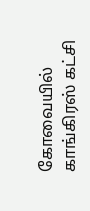கோவையில் காங்கிரஸ் கட்சி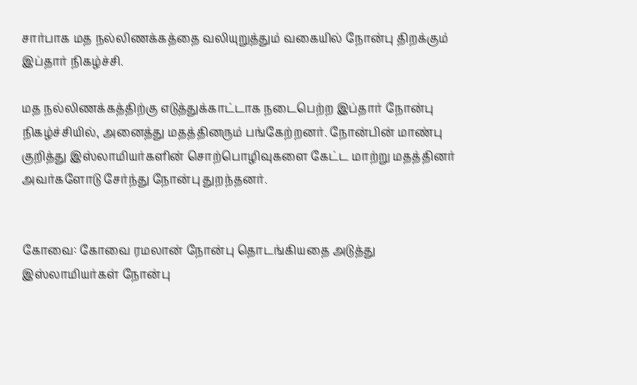சார்பாக மத நல்லிணக்கத்தை வலியுறுத்தும் வகையில் நோன்பு திறக்கும் இப்தார் நிகழ்ச்சி.

மத நல்லிணக்கத்திற்கு எடுத்துக்காட்டாக நடைபெற்ற இப்தார் நோன்பு நிகழ்ச்சியில், அனைத்து மதத்தினரும் பங்கேற்றனர். நோன்பின் மாண்பு குறித்து இஸ்லாமியர்களின் சொற்பொழிவுகளை கேட்ட மாற்று மதத்தினர் அவர்களோடு சேர்ந்து நோன்பு துறந்தனர்.


கோவை: கோவை ரமலான் நோன்பு தொடங்கியதை அடுத்து இஸ்லாமியர்கள் நோன்பு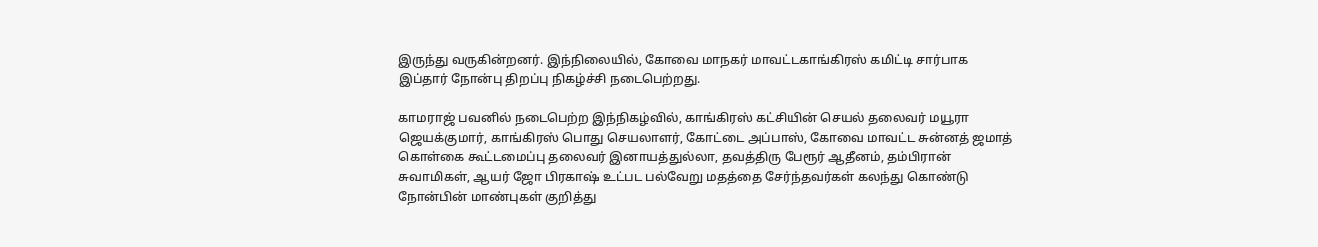இருந்து வருகின்றனர். இந்நிலையில், கோவை மாநகர் மாவட்டகாங்கிரஸ் கமிட்டி சார்பாக இப்தார் நோன்பு திறப்பு நிகழ்ச்சி நடைபெற்றது.

காமராஜ் பவனில் நடைபெற்ற இந்நிகழ்வில், காங்கிரஸ் கட்சியின் செயல் தலைவர் மயூரா ஜெயக்குமார், காங்கிரஸ் பொது செயலாளர், கோட்டை அப்பாஸ், கோவை மாவட்ட சுன்னத் ஜமாத் கொள்கை கூட்டமைப்பு தலைவர் இனாயத்துல்லா, தவத்திரு பேரூர் ஆதீனம், தம்பிரான் சுவாமிகள், ஆயர் ஜோ பிரகாஷ் உட்பட பல்வேறு மதத்தை சேர்ந்தவர்கள் கலந்து கொண்டு நோன்பின் மாண்புகள் குறித்து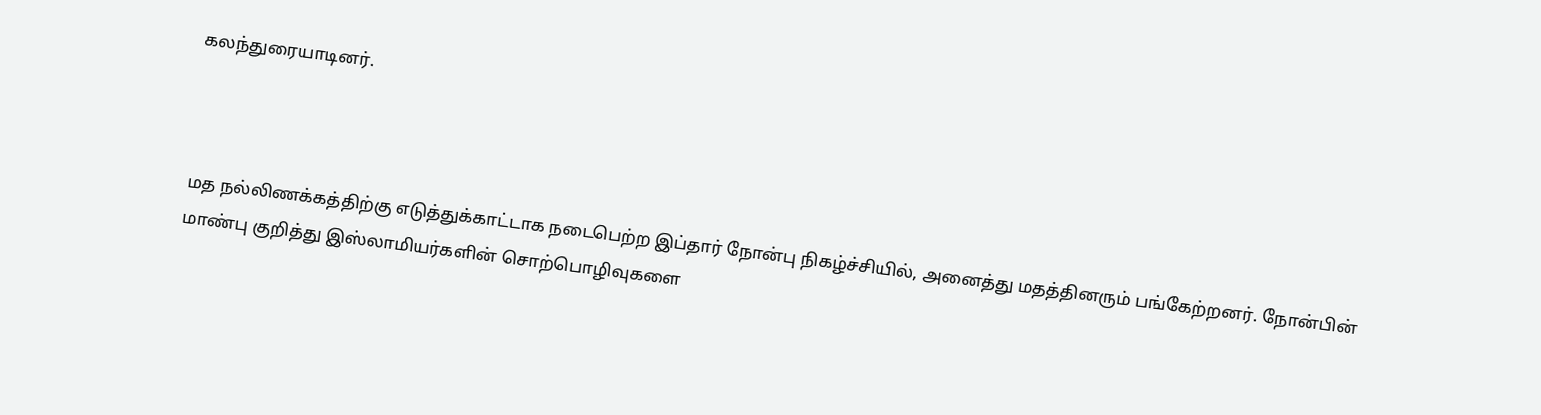கலந்துரையாடினர்.



மத நல்லிணக்கத்திற்கு எடுத்துக்காட்டாக நடைபெற்ற இப்தார் நோன்பு நிகழ்ச்சியில், அனைத்து மதத்தினரும் பங்கேற்றனர். நோன்பின் மாண்பு குறித்து இஸ்லாமியர்களின் சொற்பொழிவுகளை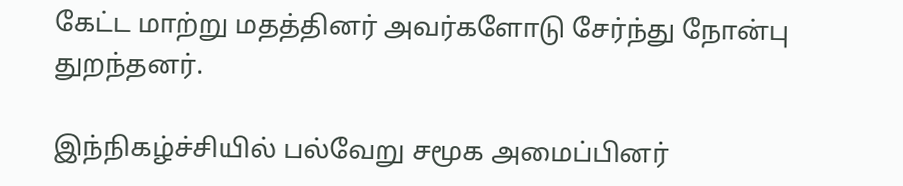கேட்ட மாற்று மதத்தினர் அவர்களோடு சேர்ந்து நோன்பு துறந்தனர்.

இந்நிகழ்ச்சியில் பல்வேறு சமூக அமைப்பினர்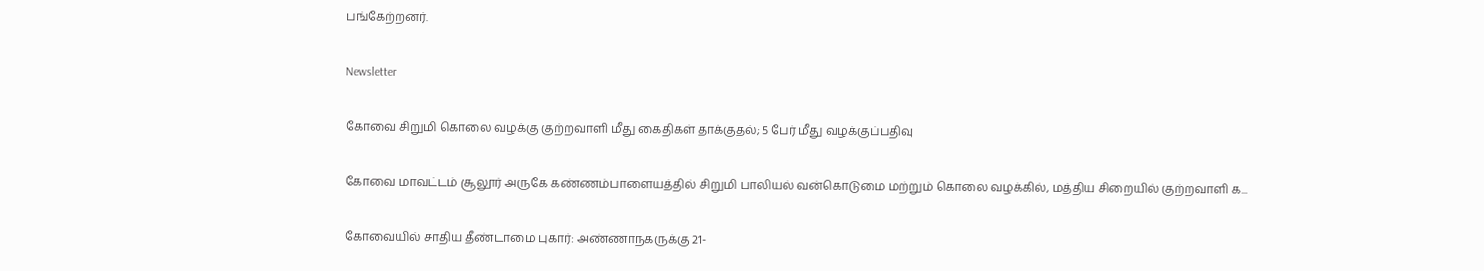பங்கேற்றனர்.

Newsletter

கோவை சிறுமி கொலை வழக்கு குற்றவாளி மீது கைதிகள் தாக்குதல்; 5 பேர் மீது வழக்குப்பதிவு

கோவை மாவட்டம் சூலூர் அருகே கண்ணம்பாளையத்தில் சிறுமி பாலியல் வன்கொடுமை மற்றும் கொலை வழக்கில், மத்திய சிறையில் குற்றவாளி க...

கோவையில் சாதிய தீண்டாமை புகார்: அண்ணாநகருக்கு 21-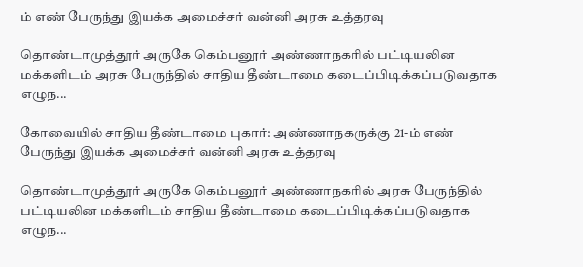ம் எண் பேருந்து இயக்க அமைச்சர் வன்னி அரசு உத்தரவு

தொண்டாமுத்தூர் அருகே கெம்பனூர் அண்ணாநகரில் பட்டியலின மக்களிடம் அரசு பேருந்தில் சாதிய தீண்டாமை கடைப்பிடிக்கப்படுவதாக எழுந...

கோவையில் சாதிய தீண்டாமை புகார்: அண்ணாநகருக்கு 21-ம் எண் பேருந்து இயக்க அமைச்சர் வன்னி அரசு உத்தரவு

தொண்டாமுத்தூர் அருகே கெம்பனூர் அண்ணாநகரில் அரசு பேருந்தில் பட்டியலின மக்களிடம் சாதிய தீண்டாமை கடைப்பிடிக்கப்படுவதாக எழுந...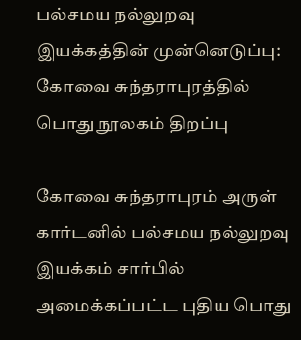பல்சமய நல்லுறவு இயக்கத்தின் முன்னெடுப்பு: கோவை சுந்தராபுரத்தில் பொது நூலகம் திறப்பு

கோவை சுந்தராபுரம் அருள் கார்டனில் பல்சமய நல்லுறவு இயக்கம் சார்பில் அமைக்கப்பட்ட புதிய பொது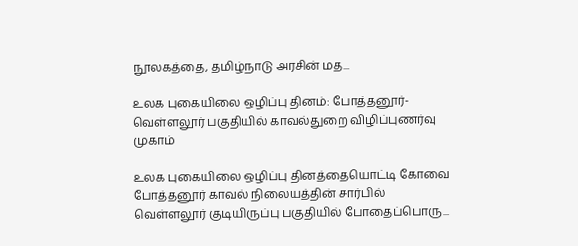நூலகத்தை, தமிழ்நாடு அரசின் மத...

உலக புகையிலை ஒழிப்பு தினம்: போத்தனூர்-வெள்ளலூர் பகுதியில் காவல்துறை விழிப்புணர்வு முகாம்

உலக புகையிலை ஒழிப்பு தினத்தையொட்டி கோவை போத்தனூர் காவல் நிலையத்தின் சார்பில் வெள்ளலூர் குடியிருப்பு பகுதியில் போதைப்பொரு...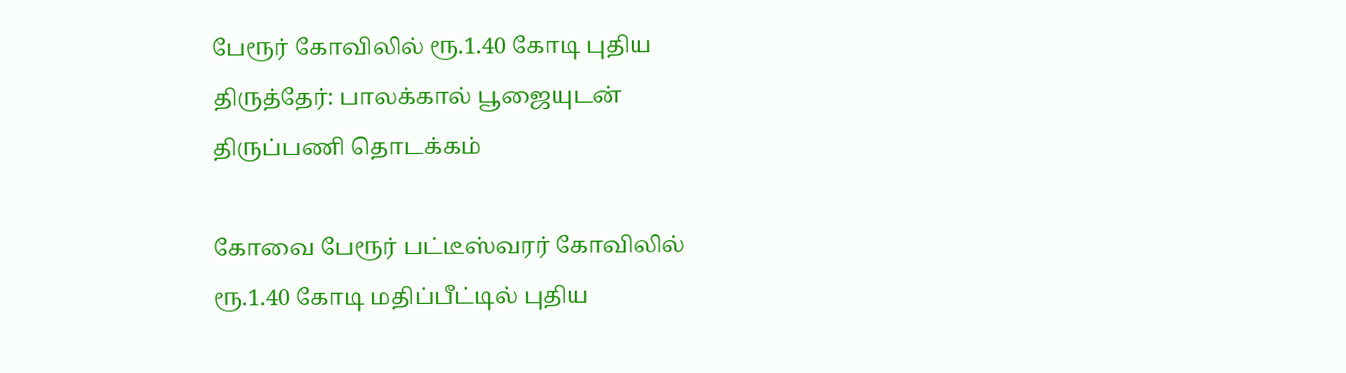பேரூர் கோவிலில் ரூ.1.40 கோடி புதிய திருத்தேர்: பாலக்கால் பூஜையுடன் திருப்பணி தொடக்கம்

கோவை பேரூர் பட்டீஸ்வரர் கோவிலில் ரூ.1.40 கோடி மதிப்பீட்டில் புதிய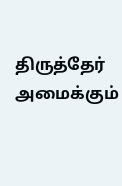திருத்தேர் அமைக்கும்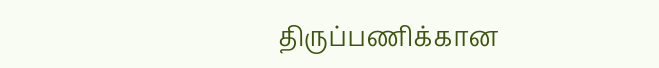திருப்பணிக்கான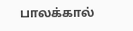பாலக்கால்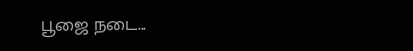பூஜை நடை...